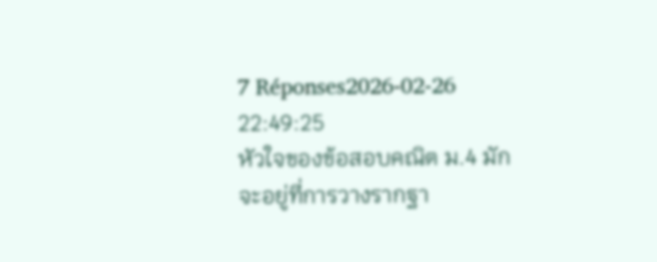7 Réponses2026-02-26 22:49:25
หัวใจของข้อสอบคณิต ม.4 มักจะอยู่ที่การวางรากฐา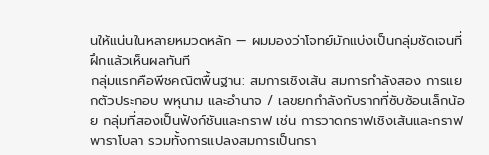นให้แน่นในหลายหมวดหลัก — ผมมองว่าโจทย์มักแบ่งเป็นกลุ่มชัดเจนที่ฝึกแล้วเห็นผลทันที
กลุ่มแรกคือพีชคณิตพื้นฐาน: สมการเชิงเส้น สมการกำลังสอง การแยกตัวประกอบ พหุนาม และอำนาจ / เลขยกกำลังกับรากที่ซับซ้อนเล็กน้อย กลุ่มที่สองเป็นฟังก์ชันและกราฟ เช่น การวาดกราฟเชิงเส้นและกราฟพาราโบลา รวมทั้งการแปลงสมการเป็นกรา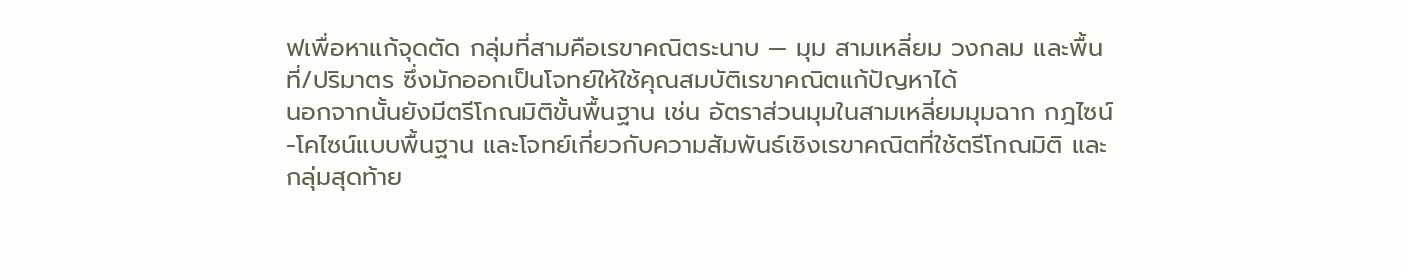ฟเพื่อหาแก้จุดตัด กลุ่มที่สามคือเรขาคณิตระนาบ — มุม สามเหลี่ยม วงกลม และพื้นที่/ปริมาตร ซึ่งมักออกเป็นโจทย์ให้ใช้คุณสมบัติเรขาคณิตแก้ปัญหาได้
นอกจากนั้นยังมีตรีโกณมิติขั้นพื้นฐาน เช่น อัตราส่วนมุมในสามเหลี่ยมมุมฉาก กฎไซน์-โคไซน์แบบพื้นฐาน และโจทย์เกี่ยวกับความสัมพันธ์เชิงเรขาคณิตที่ใช้ตรีโกณมิติ และกลุ่มสุดท้าย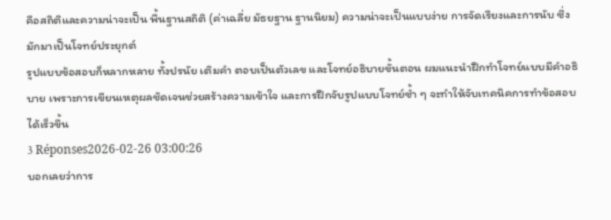คือสถิติและความน่าจะเป็น พื้นฐานสถิติ (ค่าเฉลี่ย มัธยฐาน ฐานนิยม) ความน่าจะเป็นแบบง่าย การจัดเรียงและการนับ ซึ่งมักมาเป็นโจทย์ประยุกต์
รูปแบบข้อสอบก็หลากหลาย ทั้งปรนัย เติมคำ ตอบเป็นตัวเลข และโจทย์อธิบายขั้นตอน ผมแนะนำฝึกทำโจทย์แบบมีคำอธิบาย เพราะการเขียนเหตุผลชัดเจนช่วยสร้างความเข้าใจ และการฝึกจับรูปแบบโจทย์ซ้ำ ๆ จะทำให้จับเทคนิคการทำข้อสอบได้เร็วขึ้น
3 Réponses2026-02-26 03:00:26
บอกเลยว่าการ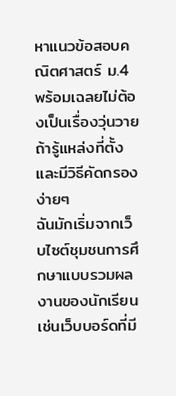หาแนวข้อสอบคณิตศาสตร์ ม.4 พร้อมเฉลยไม่ต้องเป็นเรื่องวุ่นวายถ้ารู้แหล่งที่ตั้งและมีวิธีคัดกรองง่ายๆ
ฉันมักเริ่มจากเว็บไซต์ชุมชนการศึกษาแบบรวมผลงานของนักเรียน เช่นเว็บบอร์ดที่มี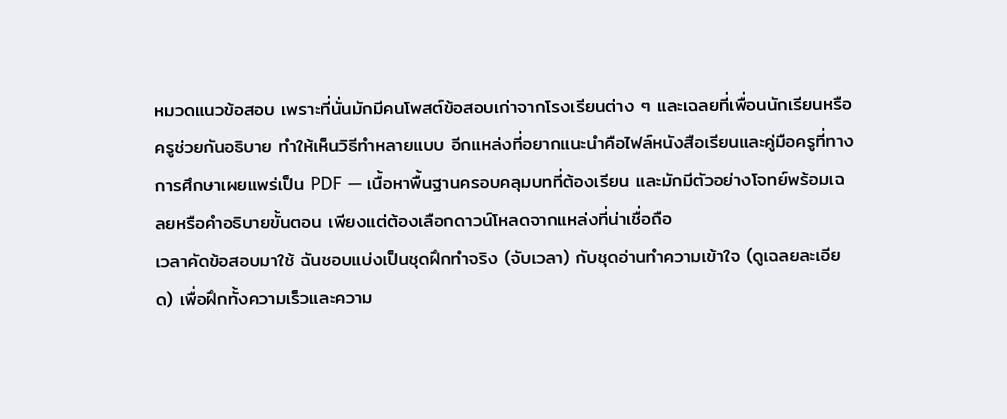หมวดแนวข้อสอบ เพราะที่นั่นมักมีคนโพสต์ข้อสอบเก่าจากโรงเรียนต่าง ๆ และเฉลยที่เพื่อนนักเรียนหรือครูช่วยกันอธิบาย ทำให้เห็นวิธีทำหลายแบบ อีกแหล่งที่อยากแนะนำคือไฟล์หนังสือเรียนและคู่มือครูที่ทางการศึกษาเผยแพร่เป็น PDF — เนื้อหาพื้นฐานครอบคลุมบทที่ต้องเรียน และมักมีตัวอย่างโจทย์พร้อมเฉลยหรือคำอธิบายขั้นตอน เพียงแต่ต้องเลือกดาวน์โหลดจากแหล่งที่น่าเชื่อถือ
เวลาคัดข้อสอบมาใช้ ฉันชอบแบ่งเป็นชุดฝึกทำจริง (จับเวลา) กับชุดอ่านทำความเข้าใจ (ดูเฉลยละเอียด) เพื่อฝึกทั้งความเร็วและความ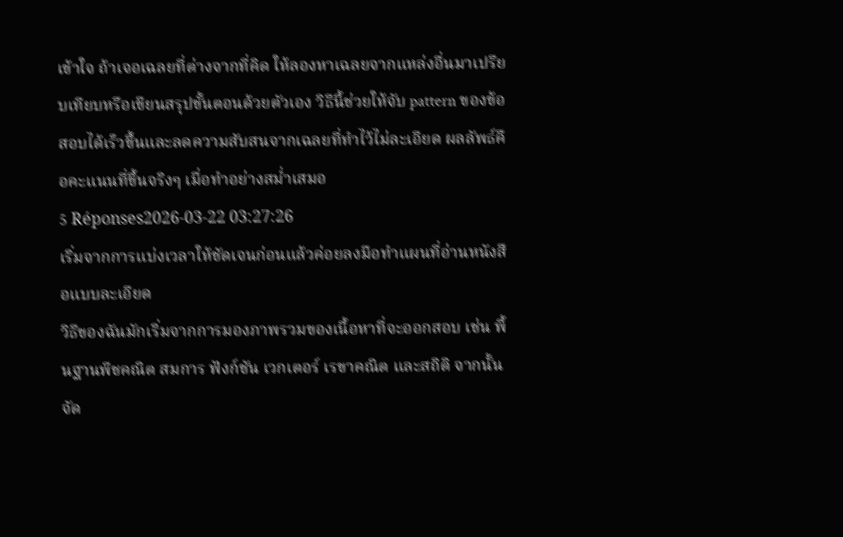เข้าใจ ถ้าเจอเฉลยที่ต่างจากที่คิด ให้ลองหาเฉลยจากแหล่งอื่นมาเปรียบเทียบหรือเขียนสรุปขั้นตอนด้วยตัวเอง วิธีนี้ช่วยให้จับ pattern ของข้อสอบได้เร็วขึ้นและลดความสับสนจากเฉลยที่ทำไว้ไม่ละเอียด ผลลัพธ์คือคะแนนที่ขึ้นจริงๆ เมื่อทำอย่างสม่ำเสมอ
5 Réponses2026-03-22 03:27:26
เริ่มจากการแบ่งเวลาให้ชัดเจนก่อนแล้วค่อยลงมือทำแผนที่อ่านหนังสือแบบละเอียด
วิธีของฉันมักเริ่มจากการมองภาพรวมของเนื้อหาที่จะออกสอบ เช่น พื้นฐานพีชคณิต สมการ ฟังก์ชัน เวกเตอร์ เรขาคณิต และสถิติ จากนั้นจัด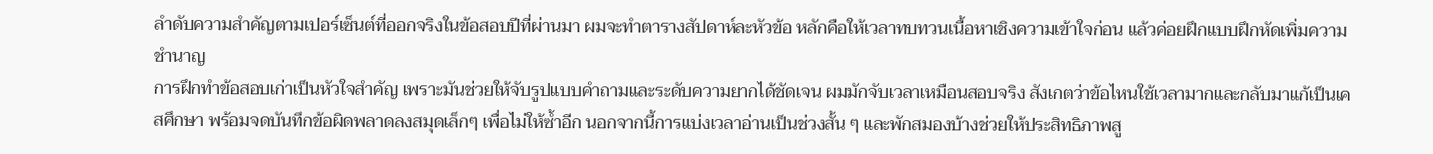ลำดับความสำคัญตามเปอร์เซ็นต์ที่ออกจริงในข้อสอบปีที่ผ่านมา ผมจะทำตารางสัปดาห์ละหัวข้อ หลักคือให้เวลาทบทวนเนื้อหาเชิงความเข้าใจก่อน แล้วค่อยฝึกแบบฝึกหัดเพิ่มความชำนาญ
การฝึกทำข้อสอบเก่าเป็นหัวใจสำคัญ เพราะมันช่วยให้จับรูปแบบคำถามและระดับความยากได้ชัดเจน ผมมักจับเวลาเหมือนสอบจริง สังเกตว่าข้อไหนใช้เวลามากและกลับมาแก้เป็นเคสศึกษา พร้อมจดบันทึกข้อผิดพลาดลงสมุดเล็กๆ เพื่อไม่ให้ซ้ำอีก นอกจากนี้การแบ่งเวลาอ่านเป็นช่วงสั้น ๆ และพักสมองบ้างช่วยให้ประสิทธิภาพสู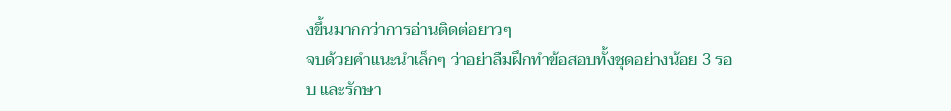งขึ้นมากกว่าการอ่านติดต่อยาวๆ
จบด้วยคำแนะนำเล็กๆ ว่าอย่าลืมฝึกทำข้อสอบทั้งชุดอย่างน้อย 3 รอบ และรักษา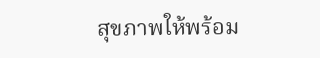สุขภาพให้พร้อม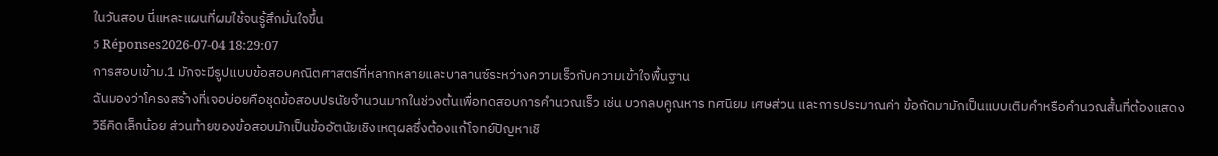ในวันสอบ นี่แหละแผนที่ผมใช้จนรู้สึกมั่นใจขึ้น
5 Réponses2026-07-04 18:29:07
การสอบเข้าม.1 มักจะมีรูปแบบข้อสอบคณิตศาสตร์ที่หลากหลายและบาลานซ์ระหว่างความเร็วกับความเข้าใจพื้นฐาน
ฉันมองว่าโครงสร้างที่เจอบ่อยคือชุดข้อสอบปรนัยจำนวนมากในช่วงต้นเพื่อทดสอบการคำนวณเร็ว เช่น บวกลบคูณหาร ทศนิยม เศษส่วน และการประมาณค่า ข้อถัดมามักเป็นแบบเติมคำหรือคำนวณสั้นที่ต้องแสดงวิธีคิดเล็กน้อย ส่วนท้ายของข้อสอบมักเป็นข้ออัตนัยเชิงเหตุผลซึ่งต้องแก้โจทย์ปัญหาเชิ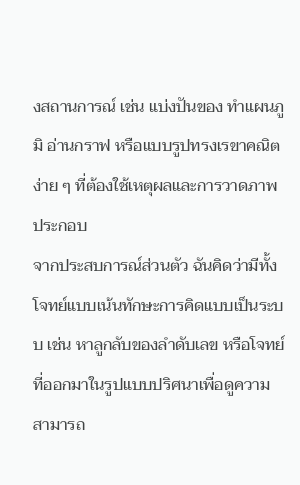งสถานการณ์ เช่น แบ่งปันของ ทำแผนภูมิ อ่านกราฟ หรือแบบรูปทรงเรขาคณิตง่าย ๆ ที่ต้องใช้เหตุผลและการวาดภาพประกอบ
จากประสบการณ์ส่วนตัว ฉันคิดว่ามีทั้งโจทย์แบบเน้นทักษะการคิดแบบเป็นระบบ เช่น หาลูกลับของลำดับเลข หรือโจทย์ที่ออกมาในรูปแบบปริศนาเพื่อดูความสามารถ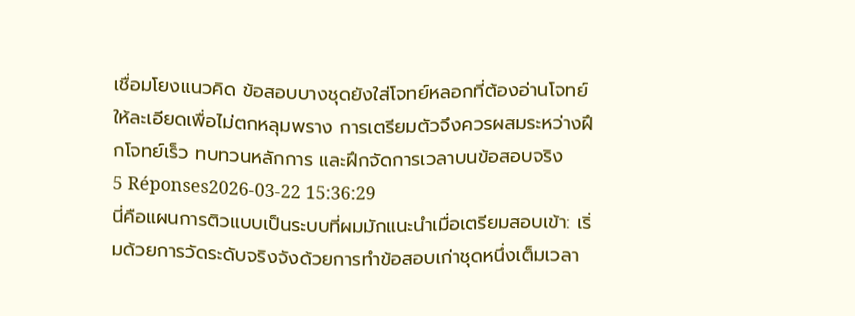เชื่อมโยงแนวคิด ข้อสอบบางชุดยังใส่โจทย์หลอกที่ต้องอ่านโจทย์ให้ละเอียดเพื่อไม่ตกหลุมพราง การเตรียมตัวจึงควรผสมระหว่างฝึกโจทย์เร็ว ทบทวนหลักการ และฝึกจัดการเวลาบนข้อสอบจริง
5 Réponses2026-03-22 15:36:29
นี่คือแผนการติวแบบเป็นระบบที่ผมมักแนะนำเมื่อเตรียมสอบเข้า: เริ่มด้วยการวัดระดับจริงจังด้วยการทำข้อสอบเก่าชุดหนึ่งเต็มเวลา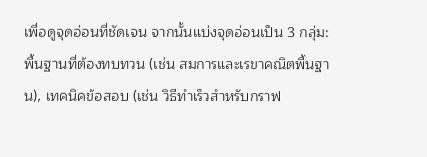เพื่อดูจุดอ่อนที่ชัดเจน จากนั้นแบ่งจุดอ่อนเป็น 3 กลุ่ม: พื้นฐานที่ต้องทบทวน (เช่น สมการและเรขาคณิตพื้นฐาน), เทคนิคข้อสอบ (เช่น วิธีทำเร็วสำหรับกราฟ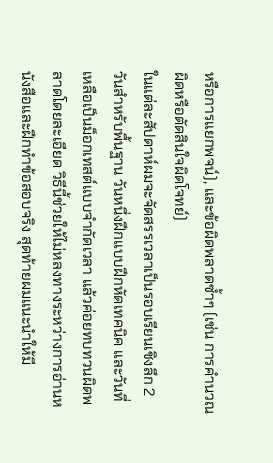หรือการแยกพจน์), และข้อผิดพลาดซ้ำๆ (เช่น การคำนวณผิดหรือตัดสินใจผิดโจทย์)
ในแต่ละสัปดาห์ผมจะจัดสรรเวลาเป็นรอบเรียนเชิงลึก 2 วันสำหรับพื้นฐาน วันหนึ่งฝึกแบบฝึกหัดเทคนิค และวันที่เหลือเป็นม็อกเทสต์แบบจำกัดเวลา แล้วค่อยทบทวนผิดพลาดโดยละเอียด วิธีนี้ช่วยให้ไม่หลงทางระหว่างการอ่านหนังสือและฝึกทำข้อสอบจริง สุดท้ายผมแนะนำให้มี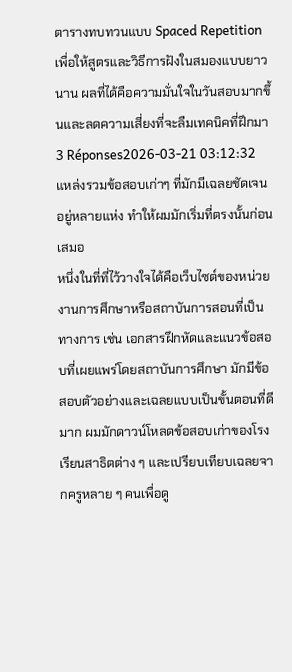ตารางทบทวนแบบ Spaced Repetition เพื่อให้สูตรและวิธีการฝังในสมองแบบยาวนาน ผลที่ได้คือความมั่นใจในวันสอบมากขึ้นและลดความเสี่ยงที่จะลืมเทคนิคที่ฝึกมา
3 Réponses2026-03-21 03:12:32
แหล่งรวมข้อสอบเก่าๆ ที่มักมีเฉลยชัดเจนอยู่หลายแห่ง ทำให้ผมมักเริ่มที่ตรงนั้นก่อนเสมอ
หนึ่งในที่ที่ไว้วางใจได้คือเว็บไซต์ของหน่วยงานการศึกษาหรือสถาบันการสอนที่เป็นทางการ เช่น เอกสารฝึกหัดและแนวข้อสอบที่เผยแพร่โดยสถาบันการศึกษา มักมีข้อสอบตัวอย่างและเฉลยแบบเป็นขั้นตอนที่ดีมาก ผมมักดาวน์โหลดข้อสอบเก่าของโรงเรียนสาธิตต่าง ๆ และเปรียบเทียบเฉลยจากครูหลาย ๆ คนเพื่อดู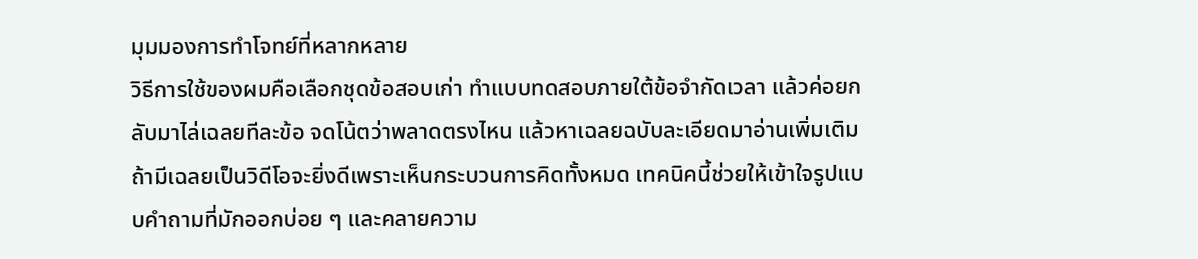มุมมองการทำโจทย์ที่หลากหลาย
วิธีการใช้ของผมคือเลือกชุดข้อสอบเก่า ทำแบบทดสอบภายใต้ข้อจำกัดเวลา แล้วค่อยกลับมาไล่เฉลยทีละข้อ จดโน้ตว่าพลาดตรงไหน แล้วหาเฉลยฉบับละเอียดมาอ่านเพิ่มเติม ถ้ามีเฉลยเป็นวิดีโอจะยิ่งดีเพราะเห็นกระบวนการคิดทั้งหมด เทคนิคนี้ช่วยให้เข้าใจรูปแบบคำถามที่มักออกบ่อย ๆ และคลายความ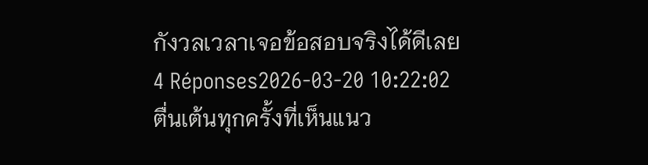กังวลเวลาเจอข้อสอบจริงได้ดีเลย
4 Réponses2026-03-20 10:22:02
ตื่นเต้นทุกครั้งที่เห็นแนว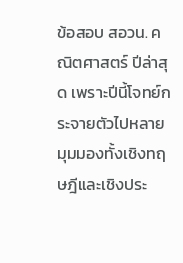ข้อสอบ สอวน. คณิตศาสตร์ ปีล่าสุด เพราะปีนี้โจทย์กระจายตัวไปหลายมุมมองทั้งเชิงทฤษฎีและเชิงประ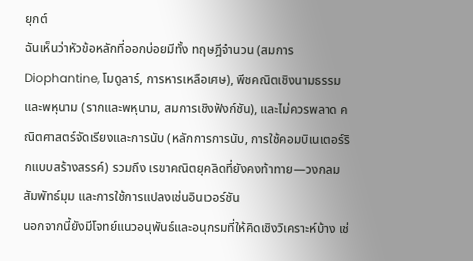ยุกต์
ฉันเห็นว่าหัวข้อหลักที่ออกบ่อยมีทั้ง ทฤษฎีจำนวน (สมการ Diophantine, โมดูลาร์, การหารเหลือเศษ), พีชคณิตเชิงนามธรรมและพหุนาม (รากและพหุนาม, สมการเชิงฟังก์ชัน), และไม่ควรพลาด คณิตศาสตร์จัดเรียงและการนับ (หลักการการนับ, การใช้คอมบิเนเตอร์ริกแบบสร้างสรรค์) รวมถึง เรขาคณิตยุคลิดที่ยังคงท้าทาย—วงกลม สัมพัทธ์มุม และการใช้การแปลงเช่นอินเวอร์ชัน
นอกจากนี้ยังมีโจทย์แนวอนุพันธ์และอนุกรมที่ให้คิดเชิงวิเคราะห์บ้าง เช่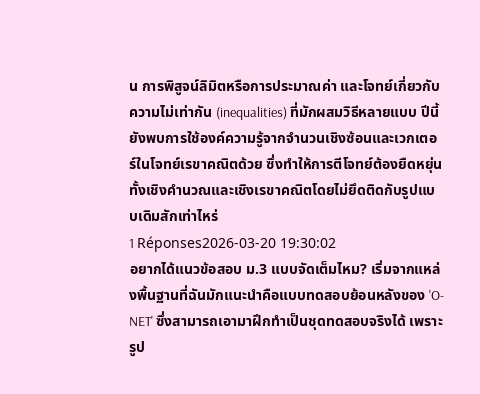น การพิสูจน์ลิมิตหรือการประมาณค่า และโจทย์เกี่ยวกับความไม่เท่ากัน (inequalities) ที่มักผสมวิธีหลายแบบ ปีนี้ยังพบการใช้องค์ความรู้จากจำนวนเชิงซ้อนและเวกเตอร์ในโจทย์เรขาคณิตด้วย ซึ่งทำให้การตีโจทย์ต้องยืดหยุ่นทั้งเชิงคำนวณและเชิงเรขาคณิตโดยไม่ยึดติดกับรูปแบบเดิมสักเท่าไหร่
1 Réponses2026-03-20 19:30:02
อยากได้แนวข้อสอบ ม.3 แบบจัดเต็มไหม? เริ่มจากแหล่งพื้นฐานที่ฉันมักแนะนำคือแบบทดสอบย้อนหลังของ 'O-NET' ซึ่งสามารถเอามาฝึกทำเป็นชุดทดสอบจริงได้ เพราะรูป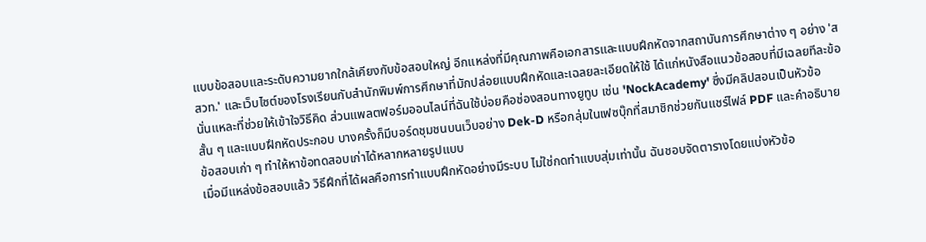แบบข้อสอบและระดับความยากใกล้เคียงกับข้อสอบใหญ่ อีกแหล่งที่มีคุณภาพคือเอกสารและแบบฝึกหัดจากสถาบันการศึกษาต่าง ๆ อย่าง 'สสวท.' และเว็บไซต์ของโรงเรียนกับสำนักพิมพ์การศึกษาที่มักปล่อยแบบฝึกหัดและเฉลยละเอียดให้ใช้ ได้แก่หนังสือแนวข้อสอบที่มีเฉลยทีละข้อนั่นแหละที่ช่วยให้เข้าใจวิธีคิด ส่วนแพลตฟอร์มออนไลน์ที่ฉันใช้บ่อยคือช่องสอนทางยูทูบ เช่น 'NockAcademy' ซึ่งมีคลิปสอนเป็นหัวข้อสั้น ๆ และแบบฝึกหัดประกอบ บางครั้งก็มีบอร์ดชุมชนบนเว็บอย่าง Dek-D หรือกลุ่มในเฟซบุ๊กที่สมาชิกช่วยกันแชร์ไฟล์ PDF และคำอธิบายข้อสอบเก่า ๆ ทำให้หาข้อทดสอบเก่าได้หลากหลายรูปแบบ
เมื่อมีแหล่งข้อสอบแล้ว วิธีฝึกที่ได้ผลคือการทำแบบฝึกหัดอย่างมีระบบ ไม่ใช่กดทำแบบสุ่มเท่านั้น ฉันชอบจัดตารางโดยแบ่งหัวข้อ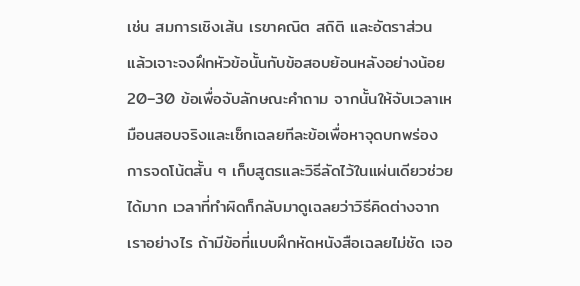เช่น สมการเชิงเส้น เรขาคณิต สถิติ และอัตราส่วน แล้วเจาะจงฝึกหัวข้อนั้นกับข้อสอบย้อนหลังอย่างน้อย 20–30 ข้อเพื่อจับลักษณะคำถาม จากนั้นให้จับเวลาเหมือนสอบจริงและเช็กเฉลยทีละข้อเพื่อหาจุดบกพร่อง การจดโน้ตสั้น ๆ เก็บสูตรและวิธีลัดไว้ในแผ่นเดียวช่วยได้มาก เวลาที่ทำผิดก็กลับมาดูเฉลยว่าวิธีคิดต่างจากเราอย่างไร ถ้ามีข้อที่แบบฝึกหัดหนังสือเฉลยไม่ชัด เจอ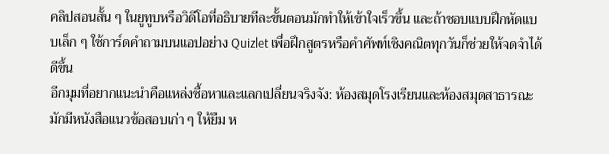คลิปสอนสั้น ๆ ในยูทูบหรือวิดีโอที่อธิบายทีละขั้นตอนมักทำให้เข้าใจเร็วขึ้น และถ้าชอบแบบฝึกหัดแบบเล็ก ๆ ใช้การ์ดคำถามบนแอปอย่าง Quizlet เพื่อฝึกสูตรหรือคำศัพท์เชิงคณิตทุกวันก็ช่วยให้จดจำได้ดีขึ้น
อีกมุมที่อยากแนะนำคือแหล่งซื้อหาและแลกเปลี่ยนจริงจัง: ห้องสมุดโรงเรียนและห้องสมุดสาธารณะมักมีหนังสือแนวข้อสอบเก่า ๆ ให้ยืม ห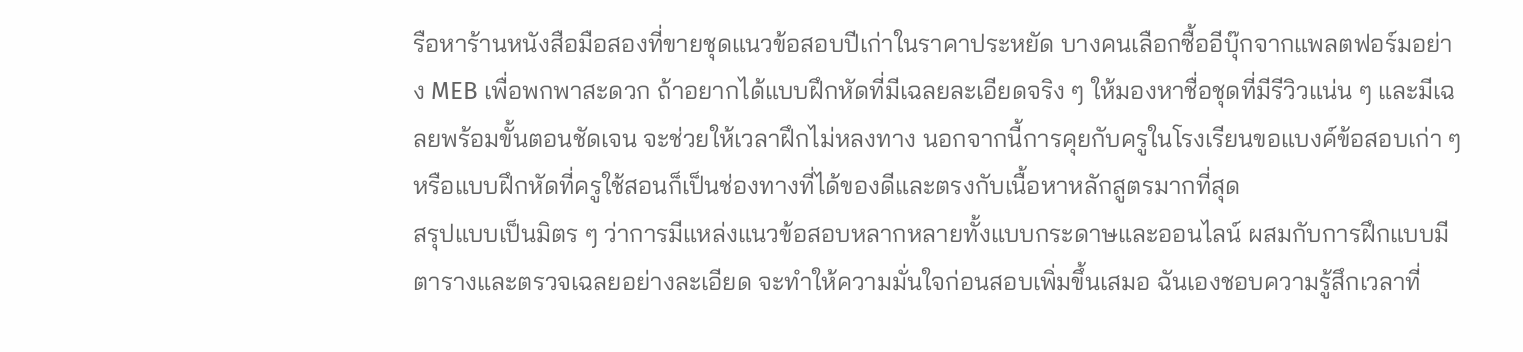รือหาร้านหนังสือมือสองที่ขายชุดแนวข้อสอบปีเก่าในราคาประหยัด บางคนเลือกซื้ออีบุ๊กจากแพลตฟอร์มอย่าง MEB เพื่อพกพาสะดวก ถ้าอยากได้แบบฝึกหัดที่มีเฉลยละเอียดจริง ๆ ให้มองหาชื่อชุดที่มีรีวิวแน่น ๆ และมีเฉลยพร้อมขั้นตอนชัดเจน จะช่วยให้เวลาฝึกไม่หลงทาง นอกจากนี้การคุยกับครูในโรงเรียนขอแบงค์ข้อสอบเก่า ๆ หรือแบบฝึกหัดที่ครูใช้สอนก็เป็นช่องทางที่ได้ของดีและตรงกับเนื้อหาหลักสูตรมากที่สุด
สรุปแบบเป็นมิตร ๆ ว่าการมีแหล่งแนวข้อสอบหลากหลายทั้งแบบกระดาษและออนไลน์ ผสมกับการฝึกแบบมีตารางและตรวจเฉลยอย่างละเอียด จะทำให้ความมั่นใจก่อนสอบเพิ่มขึ้นเสมอ ฉันเองชอบความรู้สึกเวลาที่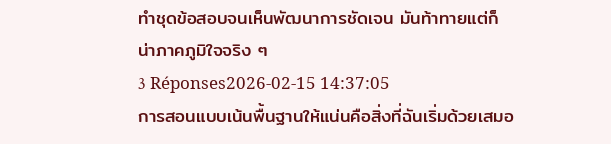ทำชุดข้อสอบจนเห็นพัฒนาการชัดเจน มันท้าทายแต่ก็น่าภาคภูมิใจจริง ๆ
3 Réponses2026-02-15 14:37:05
การสอนแบบเน้นพื้นฐานให้แน่นคือสิ่งที่ฉันเริ่มด้วยเสมอ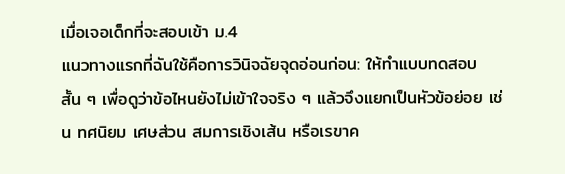เมื่อเจอเด็กที่จะสอบเข้า ม.4
แนวทางแรกที่ฉันใช้คือการวินิจฉัยจุดอ่อนก่อน: ให้ทำแบบทดสอบสั้น ๆ เพื่อดูว่าข้อไหนยังไม่เข้าใจจริง ๆ แล้วจึงแยกเป็นหัวข้อย่อย เช่น ทศนิยม เศษส่วน สมการเชิงเส้น หรือเรขาค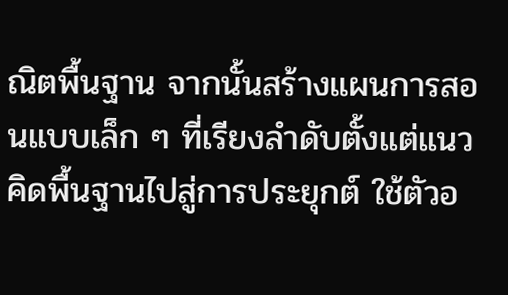ณิตพื้นฐาน จากนั้นสร้างแผนการสอนแบบเล็ก ๆ ที่เรียงลำดับตั้งแต่แนวคิดพื้นฐานไปสู่การประยุกต์ ใช้ตัวอ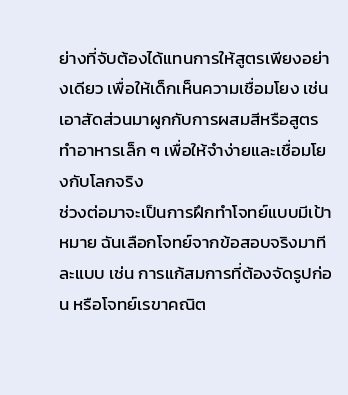ย่างที่จับต้องได้แทนการให้สูตรเพียงอย่างเดียว เพื่อให้เด็กเห็นความเชื่อมโยง เช่น เอาสัดส่วนมาผูกกับการผสมสีหรือสูตรทำอาหารเล็ก ๆ เพื่อให้จำง่ายและเชื่อมโยงกับโลกจริง
ช่วงต่อมาจะเป็นการฝึกทำโจทย์แบบมีเป้าหมาย ฉันเลือกโจทย์จากข้อสอบจริงมาทีละแบบ เช่น การแก้สมการที่ต้องจัดรูปก่อน หรือโจทย์เรขาคณิต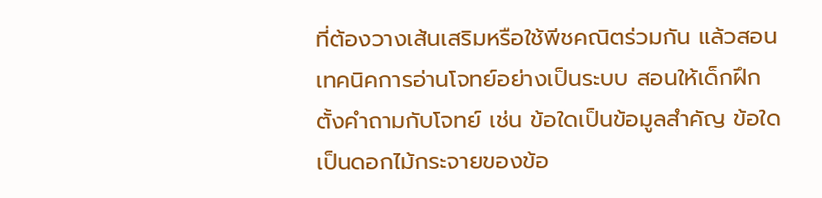ที่ต้องวางเส้นเสริมหรือใช้พีชคณิตร่วมกัน แล้วสอนเทคนิคการอ่านโจทย์อย่างเป็นระบบ สอนให้เด็กฝึกตั้งคำถามกับโจทย์ เช่น ข้อใดเป็นข้อมูลสำคัญ ข้อใดเป็นดอกไม้กระจายของข้อ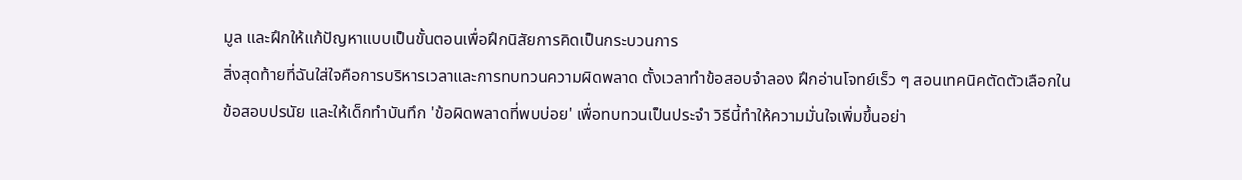มูล และฝึกให้แก้ปัญหาแบบเป็นขั้นตอนเพื่อฝึกนิสัยการคิดเป็นกระบวนการ
สิ่งสุดท้ายที่ฉันใส่ใจคือการบริหารเวลาและการทบทวนความผิดพลาด ตั้งเวลาทำข้อสอบจำลอง ฝึกอ่านโจทย์เร็ว ๆ สอนเทคนิคตัดตัวเลือกในข้อสอบปรนัย และให้เด็กทำบันทึก 'ข้อผิดพลาดที่พบบ่อย' เพื่อทบทวนเป็นประจำ วิธีนี้ทำให้ความมั่นใจเพิ่มขึ้นอย่า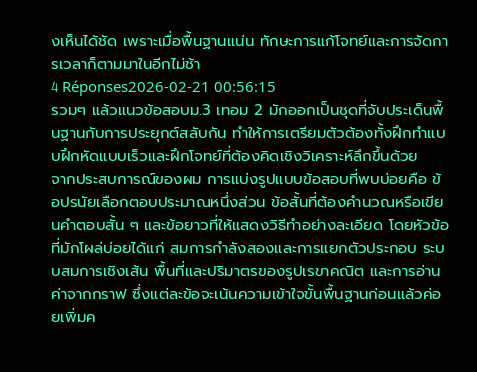งเห็นได้ชัด เพราะเมื่อพื้นฐานแน่น ทักษะการแก้โจทย์และการจัดการเวลาก็ตามมาในอีกไม่ช้า
4 Réponses2026-02-21 00:56:15
รวมๆ แล้วแนวข้อสอบม.3 เทอม 2 มักออกเป็นชุดที่จับประเด็นพื้นฐานกับการประยุกต์สลับกัน ทำให้การเตรียมตัวต้องทั้งฝึกทำแบบฝึกหัดแบบเร็วและฝึกโจทย์ที่ต้องคิดเชิงวิเคราะห์ลึกขึ้นด้วย
จากประสบการณ์ของผม การแบ่งรูปแบบข้อสอบที่พบบ่อยคือ ข้อปรนัยเลือกตอบประมาณหนึ่งส่วน ข้อสั้นที่ต้องคำนวณหรือเขียนคำตอบสั้น ๆ และข้อยาวที่ให้แสดงวิธีทำอย่างละเอียด โดยหัวข้อที่มักโผล่บ่อยได้แก่ สมการกำลังสองและการแยกตัวประกอบ ระบบสมการเชิงเส้น พื้นที่และปริมาตรของรูปเรขาคณิต และการอ่านค่าจากกราฟ ซึ่งแต่ละข้อจะเน้นความเข้าใจขั้นพื้นฐานก่อนแล้วค่อยเพิ่มค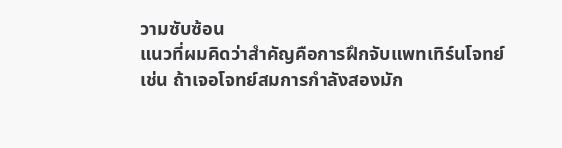วามซับซ้อน
แนวที่ผมคิดว่าสำคัญคือการฝึกจับแพทเทิร์นโจทย์ เช่น ถ้าเจอโจทย์สมการกำลังสองมัก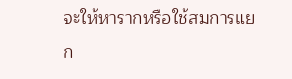จะให้หารากหรือใช้สมการแยก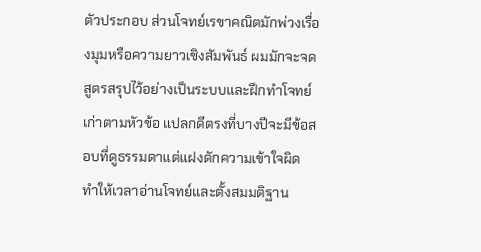ตัวประกอบ ส่วนโจทย์เรขาคณิตมักพ่วงเรื่องมุมหรือความยาวเชิงสัมพันธ์ ผมมักจะจดสูตรสรุปไว้อย่างเป็นระบบและฝึกทำโจทย์เก่าตามหัวข้อ แปลกดีตรงที่บางปีจะมีข้อสอบที่ดูธรรมดาแต่แฝงดักความเข้าใจผิด ทำให้เวลาอ่านโจทย์และตั้งสมมติฐาน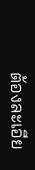ต้องละเอีย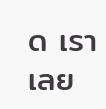ด เราเลย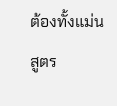ต้องทั้งแม่นสูตร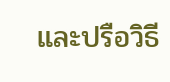และปรือวิธี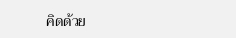คิดด้วย